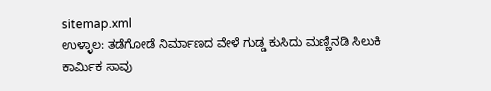sitemap.xml
ಉಳ್ಳಾಲ: ತಡೆಗೋಡೆ ನಿರ್ಮಾಣದ ವೇಳೆ ಗುಡ್ಡ ಕುಸಿದು ಮಣ್ಣಿನಡಿ ಸಿಲುಕಿ ಕಾರ್ಮಿಕ ಸಾವು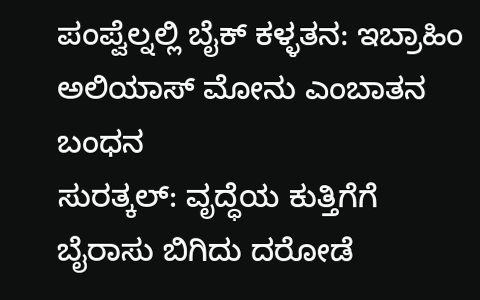ಪಂಪ್ವೆಲ್ನಲ್ಲಿ ಬೈಕ್ ಕಳ್ಳತನ: ಇಬ್ರಾಹಿಂ ಅಲಿಯಾಸ್ ಮೋನು ಎಂಬಾತನ ಬಂಧನ
ಸುರತ್ಕಲ್: ವೃದ್ಧೆಯ ಕುತ್ತಿಗೆಗೆ ಬೈರಾಸು ಬಿಗಿದು ದರೋಡೆ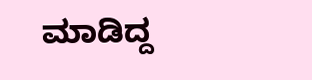ಮಾಡಿದ್ದ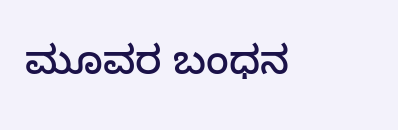ಮೂವರ ಬಂಧನ